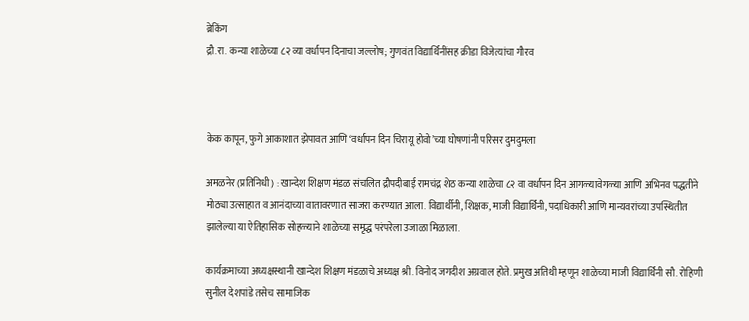ब्रेकिंग
द्रौ.रा. कन्या शाळेच्या ८२ व्या वर्धापन दिनाचा जल्लोष; गुणवंत विद्यार्थिनींसह क्रीडा विजेत्यांचा गौरव



केक कापून, फुगे आकाशात झेपावत आणि ‘वर्धापन दिन चिरायू होवो’च्या घोषणांनी परिसर दुमदुमला

अमळनेर (प्रतिनिधी) : खान्देश शिक्षण मंडळ संचलित द्रौपदीबाई रामचंद्र शेठ कन्या शाळेचा ८२ वा वर्धापन दिन आगळ्यावेगळ्या आणि अभिनव पद्धतीने मोठ्या उत्साहात व आनंदाच्या वातावरणात साजरा करण्यात आला. विद्यार्थीनी, शिक्षक, माजी विद्यार्थिनी, पदाधिकारी आणि मान्यवरांच्या उपस्थितीत झालेल्या या ऐतिहासिक सोहळ्याने शाळेच्या समृद्ध परंपरेला उजाळा मिळाला.

कार्यक्रमाच्या अध्यक्षस्थानी खान्देश शिक्षण मंडळाचे अध्यक्ष श्री. विनोद जगदीश अग्रवाल होते. प्रमुख अतिथी म्हणून शाळेच्या माजी विद्यार्थिनी सौ. रोहिणी सुनील देशपांडे तसेच सामाजिक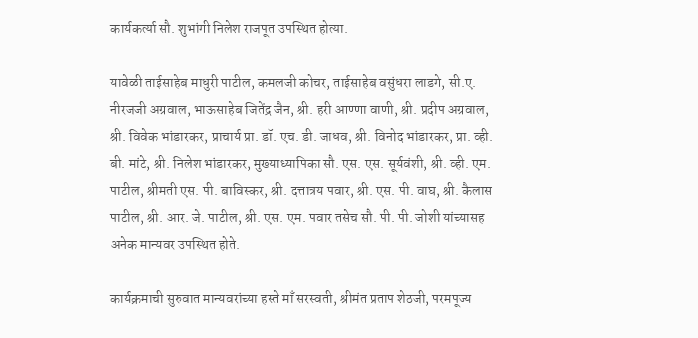कार्यकर्त्या सौ. शुभांगी निलेश राजपूत उपस्थित होत्या.

यावेळी ताईसाहेब माधुरी पाटील, कमलजी कोचर, ताईसाहेब वसुंधरा लाडगे, सी.ए. नीरजजी अग्रवाल, भाऊसाहेब जितेंद्र जैन, श्री. हरी आण्णा वाणी, श्री. प्रदीप अग्रवाल, श्री. विवेक भांडारकर, प्राचार्य प्रा. डॉ. एच. डी. जाधव, श्री. विनोद भांडारकर, प्रा. व्ही. बी. मांटे, श्री. निलेश भांडारकर, मुख्याध्यापिका सौ. एस. एस. सूर्यवंशी, श्री. व्ही. एम. पाटील, श्रीमती एस. पी. बाविस्कर, श्री. दत्तात्रय पवार, श्री. एस. पी. वाघ, श्री. कैलास पाटील, श्री. आर. जे. पाटील, श्री. एस. एम. पवार तसेच सौ. पी. पी. जोशी यांच्यासह अनेक मान्यवर उपस्थित होते.

कार्यक्रमाची सुरुवात मान्यवरांच्या हस्ते माँ सरस्वती, श्रीमंत प्रताप शेठजी, परमपूज्य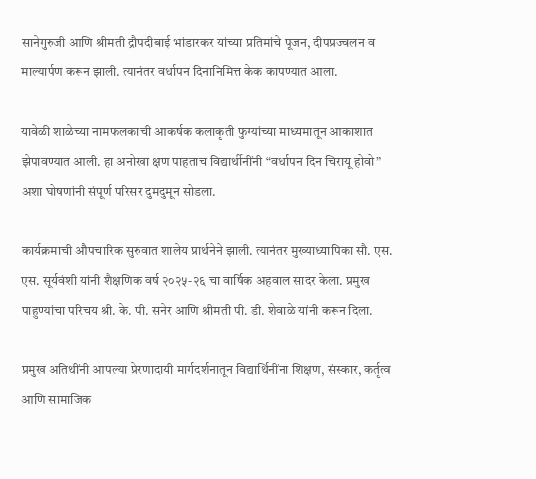सानेगुरुजी आणि श्रीमती द्रौपदीबाई भांडारकर यांच्या प्रतिमांचे पूजन, दीपप्रज्वलन व माल्यार्पण करून झाली. त्यानंतर वर्धापन दिनानिमित्त केक कापण्यात आला.

यावेळी शाळेच्या नामफलकाची आकर्षक कलाकृती फुग्यांच्या माध्यमातून आकाशात झेपावण्यात आली. हा अनोखा क्षण पाहताच विद्यार्थीनींनी “वर्धापन दिन चिरायू होवो” अशा घोषणांनी संपूर्ण परिसर दुमदुमून सोडला.

कार्यक्रमाची औपचारिक सुरुवात शालेय प्रार्थनेने झाली. त्यानंतर मुख्याध्यापिका सौ. एस. एस. सूर्यवंशी यांनी शैक्षणिक वर्ष २०२५-२६ चा वार्षिक अहवाल सादर केला. प्रमुख पाहुण्यांचा परिचय श्री. के. पी. सनेर आणि श्रीमती पी. डी. शेवाळे यांनी करून दिला.

प्रमुख अतिथींनी आपल्या प्रेरणादायी मार्गदर्शनातून विद्यार्थिनींना शिक्षण, संस्कार, कर्तृत्व आणि सामाजिक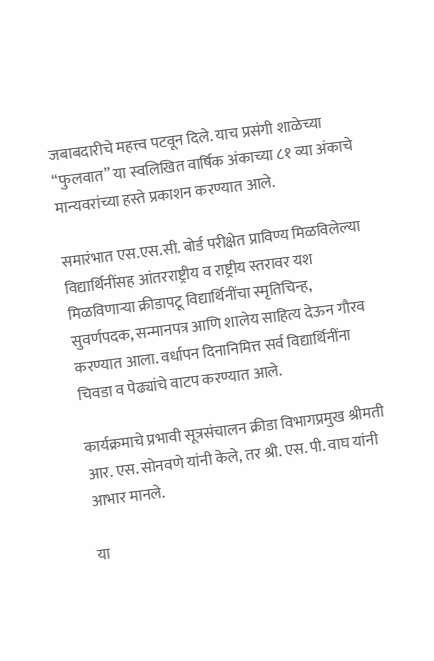जबाबदारीचे महत्त्व पटवून दिले. याच प्रसंगी शाळेच्या “फुलवात” या स्वलिखित वार्षिक अंकाच्या ८१ व्या अंकाचे मान्यवरांच्या हस्ते प्रकाशन करण्यात आले.

समारंभात एस.एस.सी. बोर्ड परीक्षेत प्राविण्य मिळविलेल्या विद्यार्थिनींसह आंतरराष्ट्रीय व राष्ट्रीय स्तरावर यश मिळविणाऱ्या क्रीडापटू विद्यार्थिनींचा स्मृतिचिन्ह, सुवर्णपदक, सन्मानपत्र आणि शालेय साहित्य देऊन गौरव करण्यात आला. वर्धापन दिनानिमित्त सर्व विद्यार्थिनींना चिवडा व पेढ्यांचे वाटप करण्यात आले.

कार्यक्रमाचे प्रभावी सूत्रसंचालन क्रीडा विभागप्रमुख श्रीमती आर. एस. सोनवणे यांनी केले, तर श्री. एस. पी. वाघ यांनी आभार मानले.

या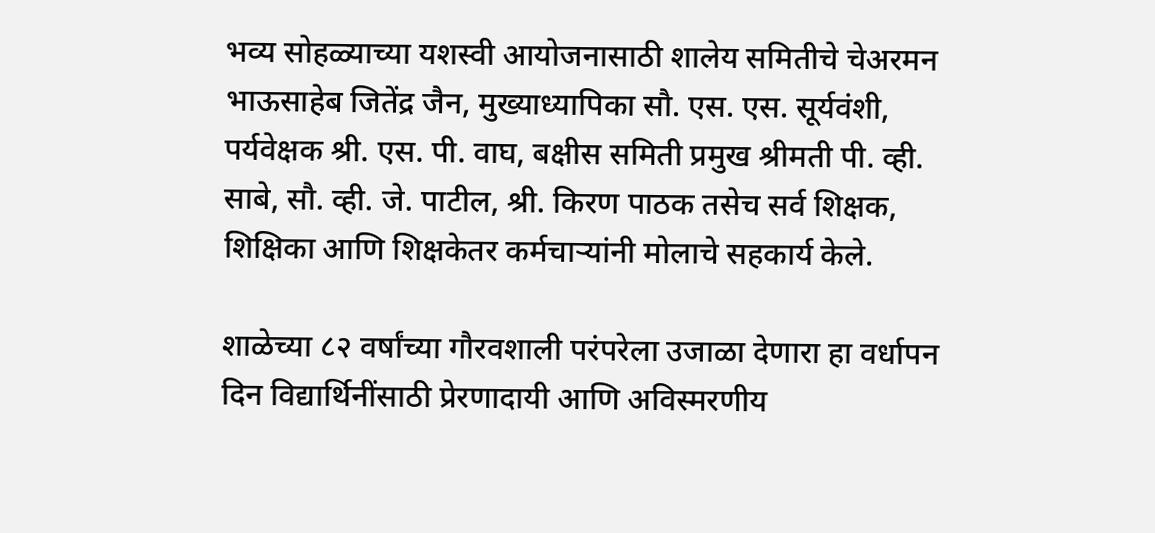भव्य सोहळ्याच्या यशस्वी आयोजनासाठी शालेय समितीचे चेअरमन भाऊसाहेब जितेंद्र जैन, मुख्याध्यापिका सौ. एस. एस. सूर्यवंशी, पर्यवेक्षक श्री. एस. पी. वाघ, बक्षीस समिती प्रमुख श्रीमती पी. व्ही. साबे, सौ. व्ही. जे. पाटील, श्री. किरण पाठक तसेच सर्व शिक्षक, शिक्षिका आणि शिक्षकेतर कर्मचाऱ्यांनी मोलाचे सहकार्य केले.

शाळेच्या ८२ वर्षांच्या गौरवशाली परंपरेला उजाळा देणारा हा वर्धापन दिन विद्यार्थिनींसाठी प्रेरणादायी आणि अविस्मरणीय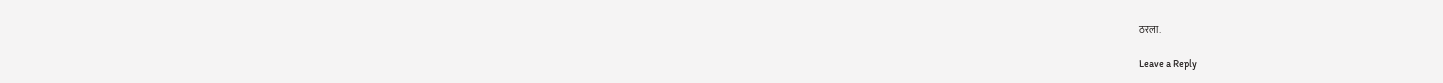ठरला.

Leave a Reply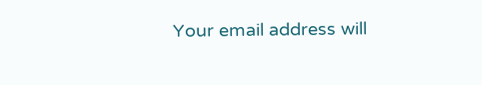Your email address will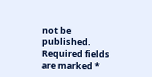not be published. Required fields are marked *